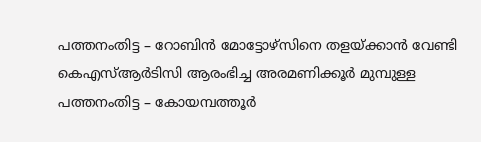പത്തനംതിട്ട – റോബിൻ മോട്ടോഴ്സിനെ തളയ്ക്കാൻ വേണ്ടി കെഎസ്ആർടിസി ആരംഭിച്ച അരമണിക്കൂർ മുമ്പുള്ള പത്തനംതിട്ട – കോയമ്പത്തൂർ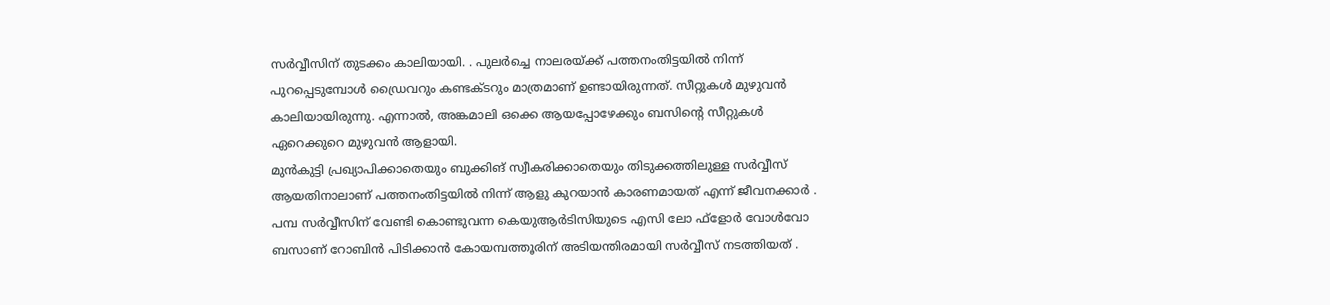സർവ്വീസിന് തുടക്കം കാലിയായി. . പുലർച്ചെ നാലരയ്ക്ക് പത്തനംതിട്ടയിൽ നിന്ന് പുറപ്പെടുമ്പോൾ ഡ്രൈവറും കണ്ടക്ടറും മാത്രമാണ് ഉണ്ടായിരുന്നത്. സീറ്റുകൾ മുഴുവൻ കാലിയായിരുന്നു. എന്നാൽ, അങ്കമാലി ഒക്കെ ആയപ്പോഴേക്കും ബസിന്റെ സീറ്റുകൾ ഏറെക്കുറെ മുഴുവൻ ആളായി.
മുൻകുട്ടി പ്രഖ്യാപിക്കാതെയും ബുക്കിങ് സ്വീകരിക്കാതെയും തിടുക്കത്തിലുള്ള സർവ്വീസ് ആയതിനാലാണ് പത്തനംതിട്ടയിൽ നിന്ന് ആളു കുറയാൻ കാരണമായത് എന്ന് ജീവനക്കാർ . പമ്പ സർവ്വീസിന് വേണ്ടി കൊണ്ടുവന്ന കെയുആർടിസിയുടെ എസി ലോ ഫ്ളോർ വോൾവോ ബസാണ് റോബിൻ പിടിക്കാൻ കോയമ്പത്തൂരിന് അടിയന്തിരമായി സർവ്വീസ് നടത്തിയത് .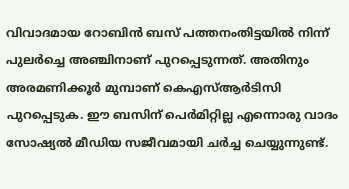വിവാദമായ റോബിൻ ബസ് പത്തനംതിട്ടയിൽ നിന്ന് പുലർച്ചെ അഞ്ചിനാണ് പുറപ്പെടുന്നത്. അതിനും അരമണിക്കൂർ മുമ്പാണ് കെഎസ്ആർടിസി പുറപ്പെടുക. ഈ ബസിന് പെർമിറ്റില്ല എന്നൊരു വാദം സോഷ്യൽ മീഡിയ സജീവമായി ചർച്ച ചെയ്യുന്നുണ്ട്.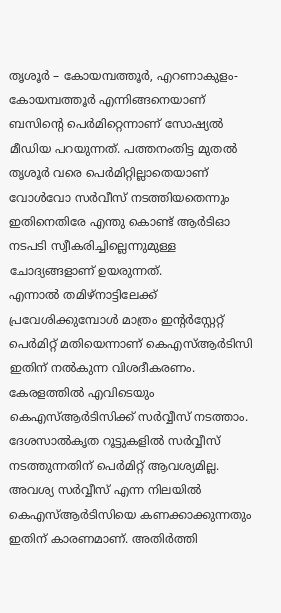തൃശൂർ – കോയമ്പത്തൂർ, എറണാകുളം-കോയമ്പത്തൂർ എന്നിങ്ങനെയാണ് ബസിന്റെ പെർമിറ്റെന്നാണ് സോഷ്യൽ മീഡിയ പറയുന്നത്. പത്തനംതിട്ട മുതൽ തൃശൂർ വരെ പെർമിറ്റില്ലാതെയാണ് വോൾവോ സർവീസ് നടത്തിയതെന്നും ഇതിനെതിരേ എന്തു കൊണ്ട് ആർടിഓ നടപടി സ്വീകരിച്ചില്ലെന്നുമുള്ള ചോദ്യങ്ങളാണ് ഉയരുന്നത്.
എന്നാൽ തമിഴ്നാട്ടിലേക്ക് പ്രവേശിക്കുമ്പോൾ മാത്രം ഇന്റർസ്റ്റേറ്റ് പെർമിറ്റ് മതിയെന്നാണ് കെഎസ്ആർടിസി ഇതിന് നൽകുന്ന വിശദീകരണം. കേരളത്തിൽ എവിടെയും കെഎസ്ആർടിസിക്ക് സർവ്വീസ് നടത്താം. ദേശസാൽകൃത റൂട്ടുകളിൽ സർവ്വീസ് നടത്തുന്നതിന് പെർമിറ്റ് ആവശ്യമില്ല. അവശ്യ സർവ്വീസ് എന്ന നിലയിൽ കെഎസ്ആർടിസിയെ കണക്കാക്കുന്നതും ഇതിന് കാരണമാണ്. അതിർത്തി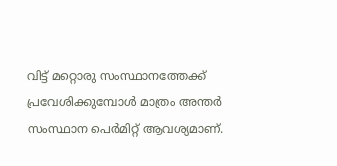വിട്ട് മറ്റൊരു സംസ്ഥാനത്തേക്ക് പ്രവേശിക്കുമ്പോൾ മാത്രം അന്തർ സംസ്ഥാന പെർമിറ്റ് ആവശ്യമാണ്.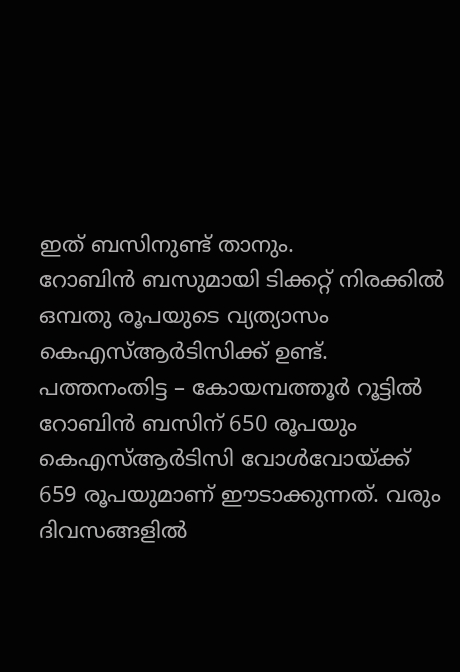ഇത് ബസിനുണ്ട് താനും.
റോബിൻ ബസുമായി ടിക്കറ്റ് നിരക്കിൽ ഒമ്പതു രൂപയുടെ വ്യത്യാസം കെഎസ്ആർടിസിക്ക് ഉണ്ട്. പത്തനംതിട്ട – കോയമ്പത്തൂർ റൂട്ടിൽ റോബിൻ ബസിന് 650 രൂപയും കെഎസ്ആർടിസി വോൾവോയ്ക്ക് 659 രൂപയുമാണ് ഈടാക്കുന്നത്. വരും ദിവസങ്ങളിൽ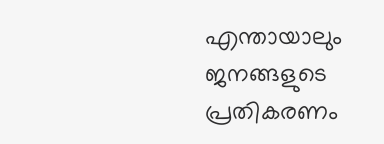എന്തായാലും ജനങ്ങളുടെ പ്രതികരണം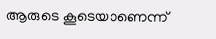ആരുടെ കൂടെയാണെന്ന്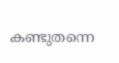കണ്ടുതന്നെ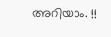അറിയാം. !!